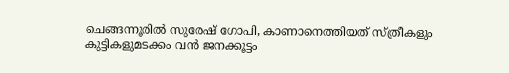ചെങ്ങന്നൂരില്‍ സുരേഷ് ഗോപി, കാണാനെത്തിയത് സ്ത്രീകളും കുട്ടികളുമടക്കം വന്‍ ജനക്കൂട്ടം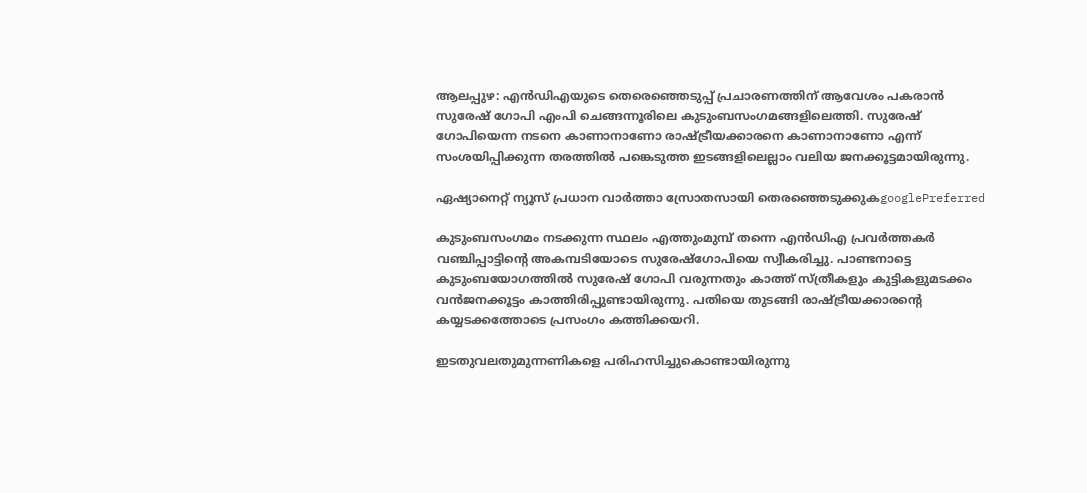ആലപ്പുഴ: എന്‍ഡിഎയുടെ തെരെഞ്ഞെടുപ്പ് പ്രചാരണത്തിന് ആവേശം പകരാന്‍ സുരേഷ് ഗോപി എംപി ചെങ്ങന്നൂരിലെ കുടുംബസംഗമങ്ങളിലെത്തി. സുരേഷ് ഗോപിയെന്ന നടനെ കാണാനാണോ രാഷ്ട്രീയക്കാരനെ കാണാനാണോ എന്ന് സംശയിപ്പിക്കുന്ന തരത്തില്‍ പങ്കെടുത്ത ഇടങ്ങളിലെല്ലാം വലിയ ജനക്കൂട്ടമായിരുന്നു.

ഏഷ്യാനെറ്റ് ന്യൂസ് പ്രധാന വാർത്താ സ്രോതസായി തെരഞ്ഞെടുക്കുകgooglePreferred

കുടുംബസംഗമം നടക്കുന്ന സ്ഥലം എത്തുംമുമ്പ് തന്നെ എന്‍ഡിഎ പ്രവര്‍ത്തകര്‍ വ‍ഞ്ചിപ്പാട്ടിന്‍റെ അകമ്പടിയോടെ സുരേഷ്ഗോപിയെ സ്വീകരിച്ചു. പാണ്ടനാട്ടെ കുടുംബയോഗത്തില്‍ സുരേഷ് ഗോപി വരുന്നതും കാത്ത് സ്ത്രീകളും കുട്ടികളുമടക്കം വന്‍ജനക്കൂട്ടം കാത്തിരിപ്പുണ്ടായിരുന്നു. പതിയെ തുടങ്ങി രാഷ്ട്രീയക്കാരന്‍റെ കയ്യടക്കത്തോടെ പ്രസംഗം കത്തിക്കയറി.

ഇടതുവലതുമുന്നണികളെ പരിഹസിച്ചുകൊണ്ടായിരുന്നു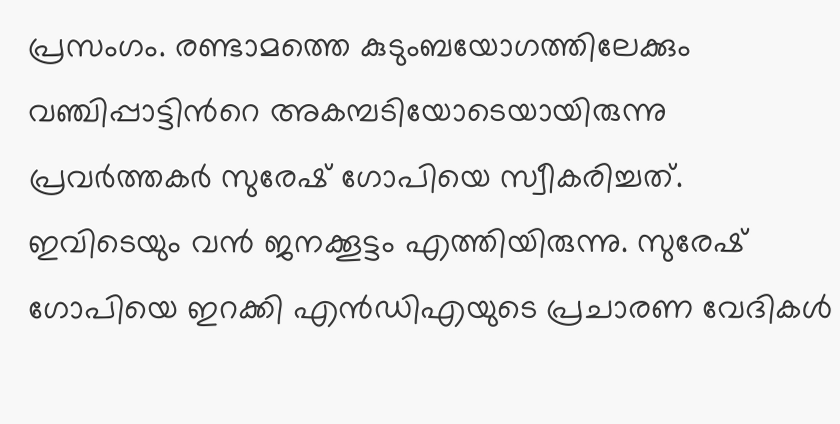പ്രസംഗം. രണ്ടാമത്തെ കുടുംബയോഗത്തിലേക്കും വഞ്ചിപ്പാട്ടിന്‍റെ അകമ്പടിയോടെയായിരുന്നു പ്രവര്‍ത്തകര്‍ സുരേഷ് ഗോപിയെ സ്വീകരിച്ചത്. ഇവിടെയും വന്‍ ജനക്കൂട്ടം എത്തിയിരുന്നു. സുരേഷ് ഗോപിയെ ഇറക്കി എന്‍ഡിഎയുടെ പ്രചാരണ വേദികള്‍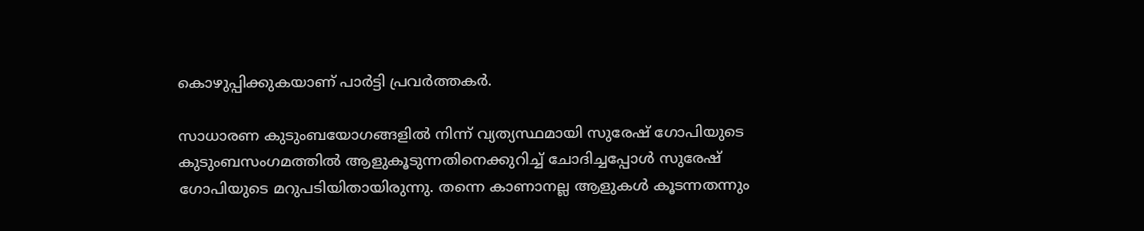കൊഴുപ്പിക്കുകയാണ് പാര്‍ട്ടി പ്രവര്‍ത്തകര്‍.

സാധാരണ കുടുംബയോഗങ്ങളില്‍ നിന്ന് വ്യത്യസ്ഥമായി സുരേഷ് ഗോപിയുടെ കുടുംബസംഗമത്തില്‍ ആളുകൂടുന്നതിനെക്കുറിച്ച് ചോദിച്ചപ്പോള്‍ സുരേഷ് ഗോപിയുടെ മറുപടിയിതായിരുന്നു. തന്നെ കാണാനല്ല ആളുകള്‍ കൂടന്നതന്നും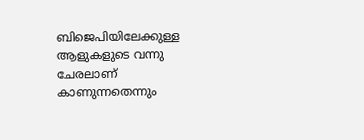ബിജെപിയിലേക്കുള്ള ആളുകളുടെ വന്നു ചേരലാണ് കാണുന്നതെന്നും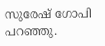സുരേഷ് ഗോപി പറഞ്ഞു.